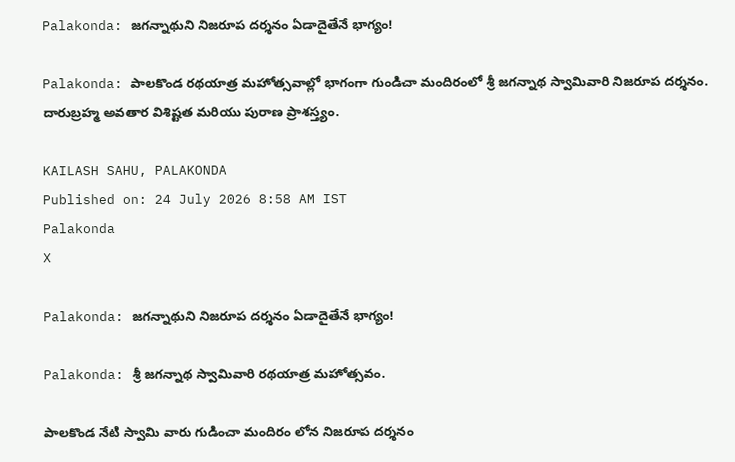Palakonda: జగన్నాథుని నిజరూప దర్శనం ఏడాదైతేనే భాగ్యం!

Palakonda: పాలకొండ రథయాత్ర మహోత్సవాల్లో భాగంగా గుండిచా మందిరంలో శ్రీ జగన్నాథ స్వామివారి నిజరూప దర్శనం. దారుబ్రహ్మ అవతార విశిష్టత మరియు పురాణ ప్రాశస్త్యం.

KAILASH SAHU, PALAKONDA
Published on: 24 July 2026 8:58 AM IST
Palakonda
X

Palakonda: జగన్నాథుని నిజరూప దర్శనం ఏడాదైతేనే భాగ్యం!

Palakonda: శ్రీ జగన్నాథ స్వామివారి రథయాత్ర మహోత్సవం.

పాలకొండ నేటి స్వామి వారు గుడించా మందిరం లోన నిజరూప దర్శనం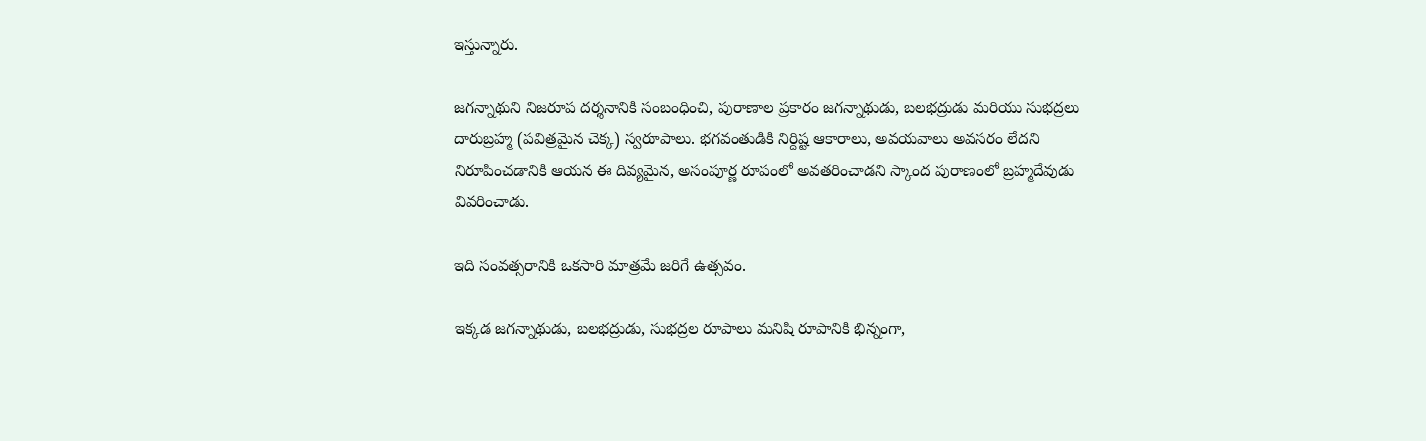ఇస్తున్నారు.

జగన్నాథుని నిజరూప దర్శనానికి సంబంధించి, పురాణాల ప్రకారం జగన్నాథుడు, బలభద్రుడు మరియు సుభద్రలు దారుబ్రహ్మ (పవిత్రమైన చెక్క) స్వరూపాలు. భగవంతుడికి నిర్దిష్ట ఆకారాలు, అవయవాలు అవసరం లేదని నిరూపించడానికి ఆయన ఈ దివ్యమైన, అసంపూర్ణ రూపంలో అవతరించాడని స్కాంద పురాణంలో బ్రహ్మదేవుడు వివరించాడు.

ఇది సంవత్సరానికి ఒకసారి మాత్రమే జరిగే ఉత్సవం.

ఇక్కడ జగన్నాథుడు, బలభద్రుడు, సుభద్రల రూపాలు మనిషి రూపానికి భిన్నంగా,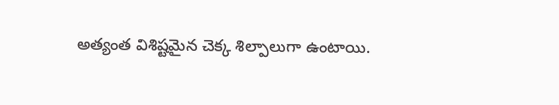అత్యంత విశిష్టమైన చెక్క శిల్పాలుగా ఉంటాయి.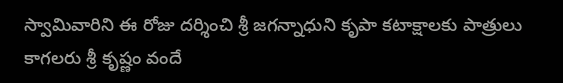స్వామివారిని ఈ రోజు దర్శించి శ్రీ జగన్నాధుని కృపా కటాక్షాలకు పాత్రులు కాగలరు శ్రీ కృష్ణం వందే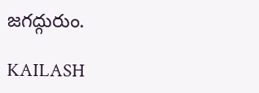జగద్గురుం.

KAILASH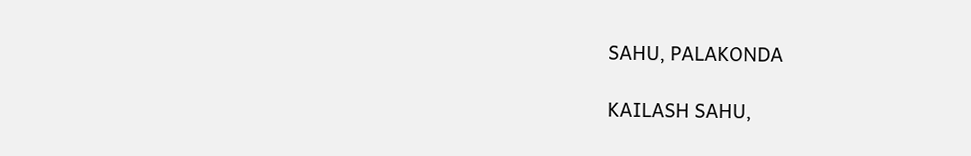SAHU, PALAKONDA

KAILASH SAHU,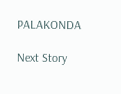PALAKONDA

Next Story